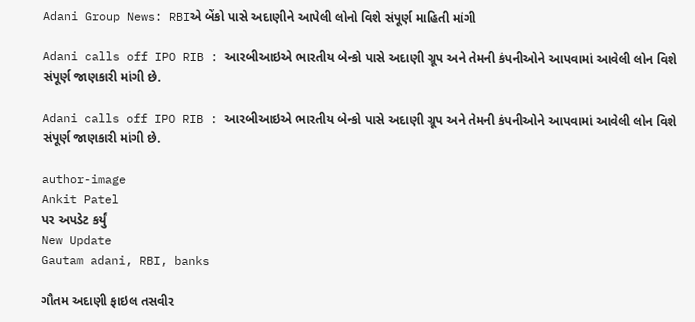Adani Group News: RBIએ બેંકો પાસે અદાણીને આપેલી લોનો વિશે સંપૂર્ણ માહિતી માંગી

Adani calls off IPO RIB : આરબીઆઇએ ભારતીય બેન્કો પાસે અદાણી ગ્રૂપ અને તેમની કંપનીઓને આપવામાં આવેલી લોન વિશે સંપૂર્ણ જાણકારી માંગી છે.

Adani calls off IPO RIB : આરબીઆઇએ ભારતીય બેન્કો પાસે અદાણી ગ્રૂપ અને તેમની કંપનીઓને આપવામાં આવેલી લોન વિશે સંપૂર્ણ જાણકારી માંગી છે.

author-image
Ankit Patel
પર અપડેટ કર્યું
New Update
Gautam adani, RBI, banks

ગૌતમ અદાણી ફાઇલ તસવીર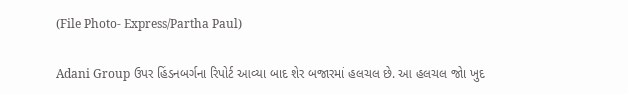(File Photo- Express/Partha Paul)

Adani Group ઉપર હિંડનબર્ગના રિપોર્ટ આવ્યા બાદ શેર બજારમાં હલચલ છે. આ હલચલ જોા ખુદ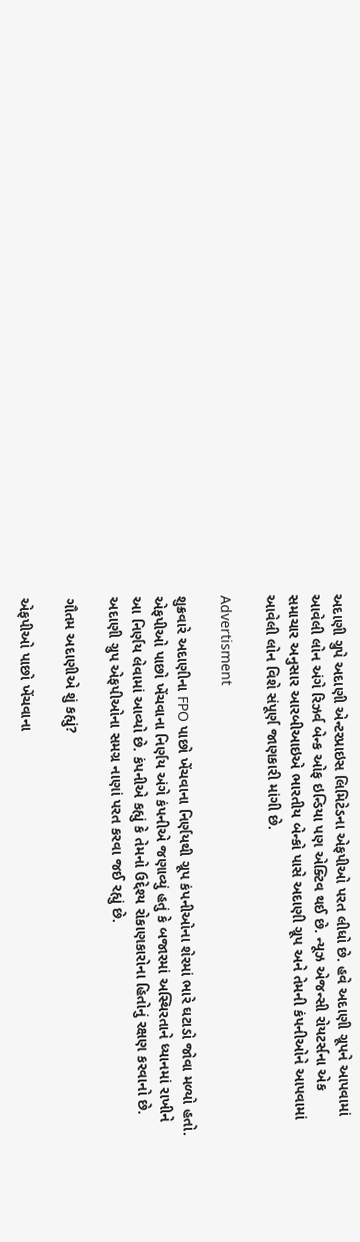અદાણી ગ્રુપે અદાણી એન્ટરપ્રાઇસ લિમિટેડના એફપીઓ પરત લીધો છે. હવે અદાણી ગ્રૂપને આપવામાં આવેલી લોન અંગે રિઝર્વ બેન્ક ઓફ ઇન્ડિયા પણ એક્ટિવ થઈ છે. ન્યૂઝ એજન્સી રોયટર્સના એક સમાચાર અનુસાર આરબીઆઇએ ભારતીય બેન્કો પાસે અદાણી ગ્રૂપ અને તેમની કંપનીઓને આપવામાં આવેલી લોન વિશે સંપૂર્ણ જાણકારી માંગી છે.

Advertisment

શુક્રવારે અદાણીના FPO પાછો ખેંચવાના નિર્ણયથી ગ્રૂપ કંપનીઓના શેરમાં ભારે ઘટાડો જોવા મળ્યો હતો. એફપીઓ પાછો ખેંચવાના નિર્ણય અંગે કંપનીએ જણાવ્યું હતું કે બજારમાં અસ્થિરતાને ધ્યાનમાં રાખીને આ નિર્ણય લેવામાં આવ્યો છે. કંપનીએ કહ્યું કે તેમનો ઉદ્દેશ્ય રોકાણકારોના હિતોનું રક્ષણ કરવાનો છે. અદાણી ગ્રુપ એફપીઓના સમગ્ર નાણાં પરત કરવા જઈ રહ્યું છે.

ગૌતમ અદાણીએ શું કહ્યું?

એફપીઓ પાછો ખેંચવાના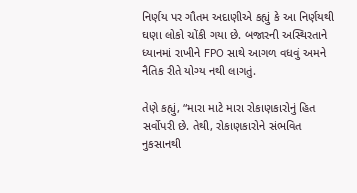નિર્ણય પર ગૌતમ અદાણીએ કહ્યું કે આ નિર્ણયથી ઘણા લોકો ચોંકી ગયા છે. બજારની અસ્થિરતાને ધ્યાનમાં રાખીને FPO સાથે આગળ વધવું અમને નૈતિક રીતે યોગ્ય નથી લાગતું.

તેણે કહ્યું, “મારા માટે મારા રોકાણકારોનું હિત સર્વોપરી છે. તેથી, રોકાણકારોને સંભવિત નુકસાનથી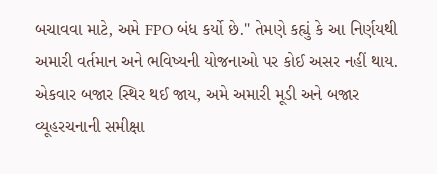બચાવવા માટે, અમે FPO બંધ કર્યો છે." તેમણે કહ્યું કે આ નિર્ણયથી અમારી વર્તમાન અને ભવિષ્યની યોજનાઓ પર કોઈ અસર નહીં થાય. એકવાર બજાર સ્થિર થઈ જાય, અમે અમારી મૂડી અને બજાર વ્યૂહરચનાની સમીક્ષા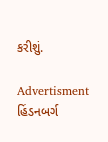કરીશું.

Advertisment
હિંડનબર્ગ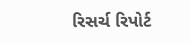રિસર્ચ રિપોર્ટ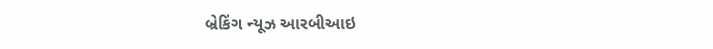બ્રેકિંગ ન્યૂઝ આરબીઆઇ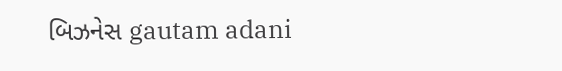બિઝનેસ gautam adani